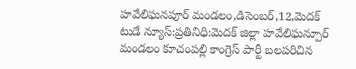హవేలిఘనపూర్ మండలం,డిసెంబర్,12,మెదక్ టుడే న్యూస్:ప్రతినిధి:మెదక్ జిల్లా హవేలిఘన్పూర్ మండలం కూచంపల్లి కాంగ్రెస్ పార్టీ బలపరిచిన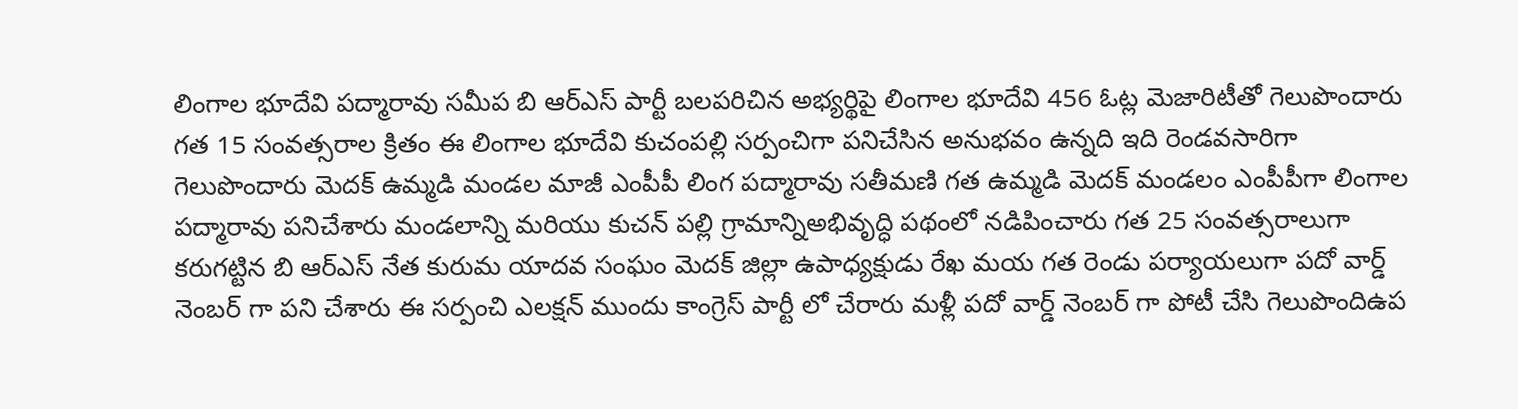లింగాల భూదేవి పద్మారావు సమీప బి ఆర్ఎస్ పార్టీ బలపరిచిన అభ్యర్థిపై లింగాల భూదేవి 456 ఓట్ల మెజారిటీతో గెలుపొందారు గత 15 సంవత్సరాల క్రితం ఈ లింగాల భూదేవి కుచంపల్లి సర్పంచిగా పనిచేసిన అనుభవం ఉన్నది ఇది రెండవసారిగా గెలుపొందారు మెదక్ ఉమ్మడి మండల మాజీ ఎంపీపీ లింగ పద్మారావు సతీమణి గత ఉమ్మడి మెదక్ మండలం ఎంపీపీగా లింగాల పద్మారావు పనిచేశారు మండలాన్ని మరియు కుచన్ పల్లి గ్రామాన్నిఅభివృద్ధి పథంలో నడిపించారు గత 25 సంవత్సరాలుగా కరుగట్టిన బి ఆర్ఎస్ నేత కురుమ యాదవ సంఘం మెదక్ జిల్లా ఉపాధ్యక్షుడు రేఖ మయ గత రెండు పర్యాయలుగా పదో వార్డ్ నెంబర్ గా పని చేశారు ఈ సర్పంచి ఎలక్షన్ ముందు కాంగ్రెస్ పార్టీ లో చేరారు మళ్లీ పదో వార్డ్ నెంబర్ గా పోటీ చేసి గెలుపొందిఉప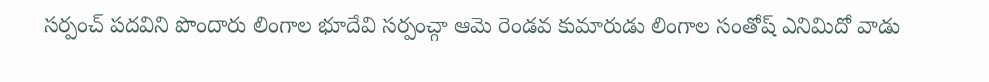సర్పంచ్ పదవిని పొందారు లింగాల భూదేవి సర్పంచ్గా ఆమె రెండవ కుమారుడు లింగాల సంతోష్ ఎనిమిదో వాడు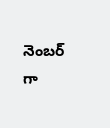నెంబర్ గా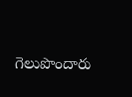గెలుపొందారు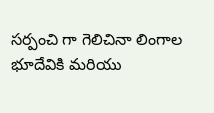సర్పంచి గా గెలిచినా లింగాల భూదేవికి మరియు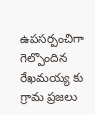ఉపసర్పంచిగా గెల్పొందిన రేఖమయ్య కు గ్రామ ప్రజలు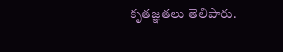కృతజ్ఞతలు తెలిపారు.